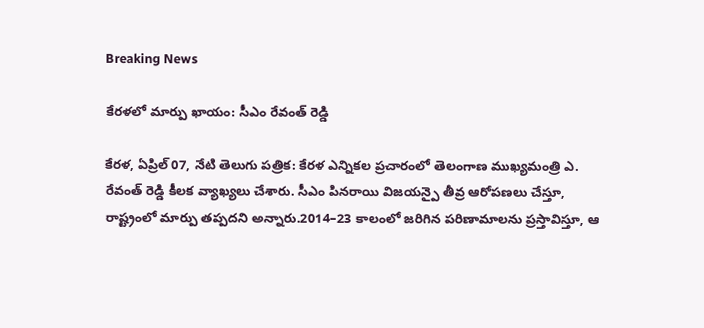Breaking News

కేరళలో మార్పు ఖాయం: సీఎం రేవంత్ రెడ్డి

కేరళ, ఏప్రిల్ 07, నేటి తెలుగు పత్రిక: కేరళ ఎన్నికల ప్రచారంలో తెలంగాణ ముఖ్యమంత్రి ఎ. రేవంత్ రెడ్డి కీలక వ్యాఖ్యలు చేశారు. సీఎం పినరాయి విజయన్పై తీవ్ర ఆరోపణలు చేస్తూ, రాష్ట్రంలో మార్పు తప్పదని అన్నారు.2014–23 కాలంలో జరిగిన పరిణామాలను ప్రస్తావిస్తూ, ఆ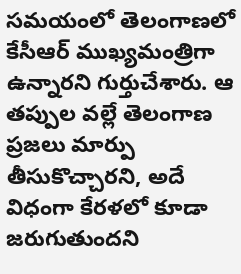సమయంలో తెలంగాణలో కేసీఆర్ ముఖ్యమంత్రిగా ఉన్నారని గుర్తుచేశారు. ఆ తప్పుల వల్లే తెలంగాణ ప్రజలు మార్పు తీసుకొచ్చారని, అదే విధంగా కేరళలో కూడా జరుగుతుందని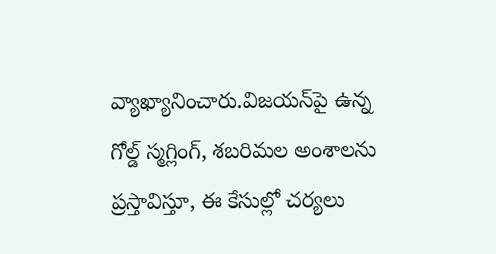వ్యాఖ్యానించారు.విజయన్‌పై ఉన్న గోల్డ్ స్మగ్లింగ్, శబరిమల అంశాలను ప్రస్తావిస్తూ, ఈ కేసుల్లో చర్యలు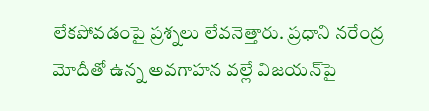లేకపోవడంపై ప్రశ్నలు లేవనెత్తారు. ప్రధాని నరేంద్ర మోదీతో ఉన్న అవగాహన వల్లే విజయన్‌పై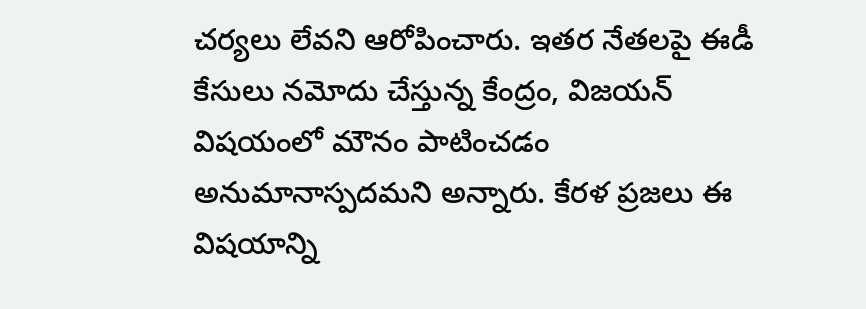చర్యలు లేవని ఆరోపించారు. ఇతర నేతలపై ఈడీ కేసులు నమోదు చేస్తున్న కేంద్రం, విజయన్ విషయంలో మౌనం పాటించడం అనుమానాస్పదమని అన్నారు. కేరళ ప్రజలు ఈ విషయాన్ని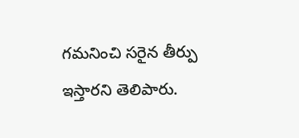గమనించి సరైన తీర్పు ఇస్తారని తెలిపారు.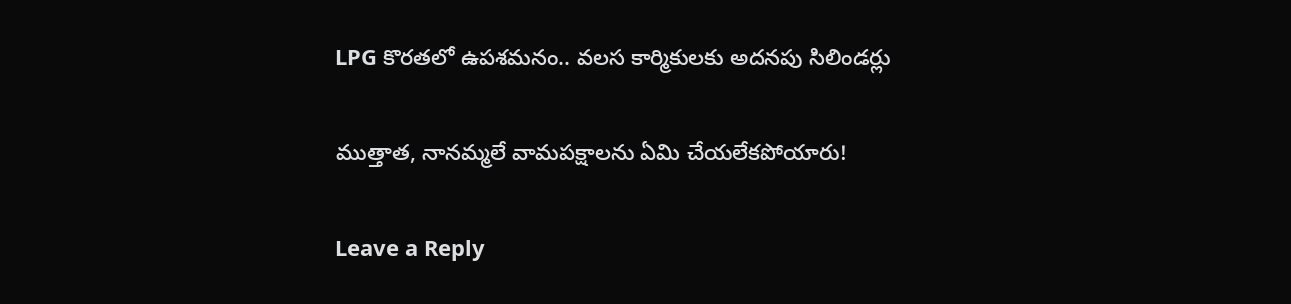LPG కొరతలో ఉపశమనం.. వలస కార్మికులకు అదనపు సిలిండర్లు

ముత్తాత, నానమ్మలే వామపక్షాలను ఏమి చేయలేకపోయారు!

Leave a Reply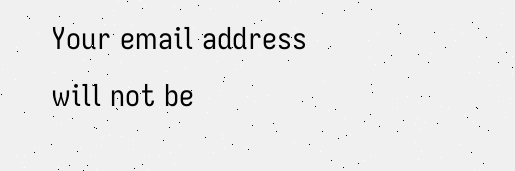Your email address will not be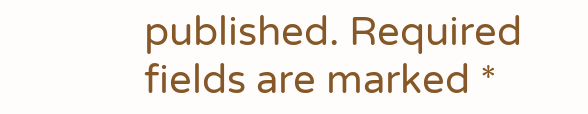published. Required fields are marked *